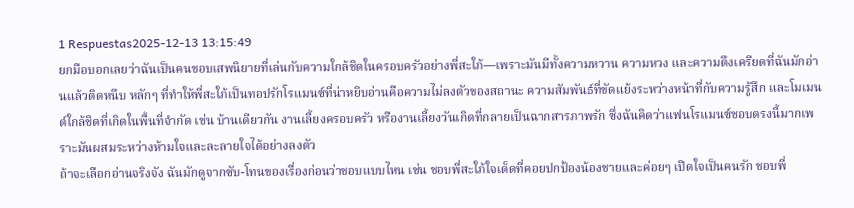1 Respuestas2025-12-13 13:15:49
ยกมือบอกเลยว่าฉันเป็นคนชอบเสพนิยายที่เล่นกับความใกล้ชิดในครอบครัวอย่างพี่สะใภ้—เพราะมันมีทั้งความหวาน ความหวง และความตึงเครียดที่ฉันมักอ่านแล้วติดหนึบ หลักๆ ที่ทำให้พี่สะใภ้เป็นทอปรักโรแมนซ์ที่น่าหยิบอ่านคือความไม่ลงตัวของสถานะ ความสัมพันธ์ที่ขัดแย้งระหว่างหน้าที่กับความรู้สึก และโมเมนต์ใกล้ชิดที่เกิดในพื้นที่จำกัด เช่น บ้านเดียวกัน งานเลี้ยงครอบครัว หรืองานเลี้ยงวันเกิดที่กลายเป็นฉากสารภาพรัก ซึ่งฉันคิดว่าแฟนโรแมนซ์ชอบตรงนี้มากเพราะมันผสมระหว่างห้ามใจและละลายใจได้อย่างลงตัว
ถ้าจะเลือกอ่านจริงจัง ฉันมักดูจากซับ-โทนของเรื่องก่อนว่าชอบแบบไหน เช่น ชอบพี่สะใภ้ใจเด็ดที่คอยปกป้องน้องชายและค่อยๆ เปิดใจเป็นคนรัก ชอบพี่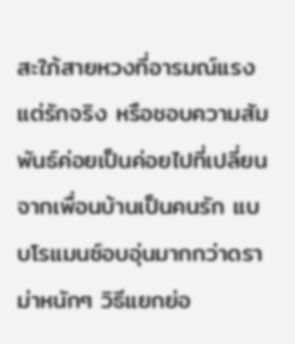สะใภ้สายหวงที่อารมณ์แรงแต่รักจริง หรือชอบความสัมพันธ์ค่อยเป็นค่อยไปที่เปลี่ยนจากเพื่อนบ้านเป็นคนรัก แบบโรแมนซ์อบอุ่นมากกว่าดราม่าหนักๆ วิธีแยกย่อ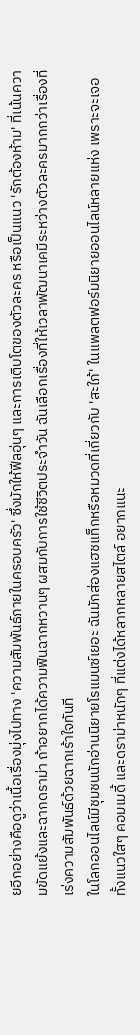ยอีกอย่างคือดูว่าเนื้อเรื่องมุ่งไปทาง 'ความสัมพันธ์ภายในครอบครัว' ซึ่งมักให้ฟีลอุ่นๆ และการเติบโตของตัวละคร หรือเป็นแนว 'รักต้องห้าม' ที่เน้นความขัดแย้งและฉากดราม่า ถ้าอยากได้ความฟินฉากหวานๆ ผสมกับการใช้ชีวิตประจำวัน ฉันเลือกเรื่องที่ให้เวลาพัฒนาเคมีระหว่างตัวละครมากกว่าเรื่องที่เร่งความสัมพันธ์ด้วยฉากเร้าใจทันที
ในโลกออนไลน์มีชุมชนนักอ่านนิยายโรแมนซ์เยอะ ฉันมักส่องแฮชแท็กหรือหมวดที่เกี่ยวกับ 'สะใภ้' ในแพลตฟอร์มนิยายออนไลน์หลายแห่ง เพราะจะเจอทั้งแนวใสๆ คอมเมดี้ และดราม่าหนักๆ ที่แต่งได้หลากหลายสไตล์ อยากแนะ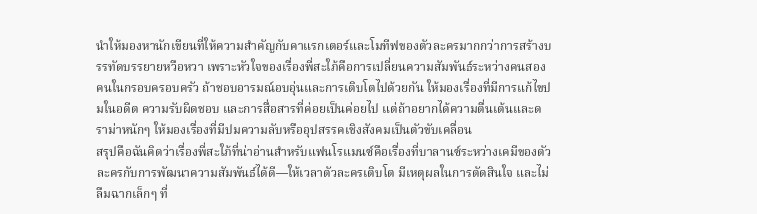นำให้มองหานักเขียนที่ให้ความสำคัญกับคาแรกเตอร์และโมทีฟของตัวละครมากกว่าการสร้างบรรทัดบรรยายหวือหวา เพราะหัวใจของเรื่องพี่สะใภ้คือการเปลี่ยนความสัมพันธ์ระหว่างคนสองคนในกรอบครอบครัว ถ้าชอบอารมณ์อบอุ่นและการเติบโตไปด้วยกัน ให้มองเรื่องที่มีการแก้ไขปมในอดีต ความรับผิดชอบ และการสื่อสารที่ค่อยเป็นค่อยไป แต่ถ้าอยากได้ความตื่นเต้นและดราม่าหนักๆ ให้มองเรื่องที่มีปมความลับหรืออุปสรรคเชิงสังคมเป็นตัวขับเคลื่อน
สรุปคือฉันคิดว่าเรื่องพี่สะใภ้ที่น่าอ่านสำหรับแฟนโรแมนซ์คือเรื่องที่บาลานซ์ระหว่างเคมีของตัวละครกับการพัฒนาความสัมพันธ์ได้ดี—ให้เวลาตัวละครเติบโต มีเหตุผลในการตัดสินใจ และไม่ลืมฉากเล็กๆ ที่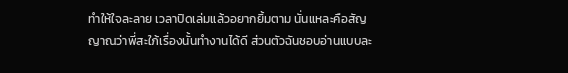ทำให้ใจละลาย เวลาปิดเล่มแล้วอยากยิ้มตาม นั่นแหละคือสัญญาณว่าพี่สะใภ้เรื่องนั้นทำงานได้ดี ส่วนตัวฉันชอบอ่านแบบละ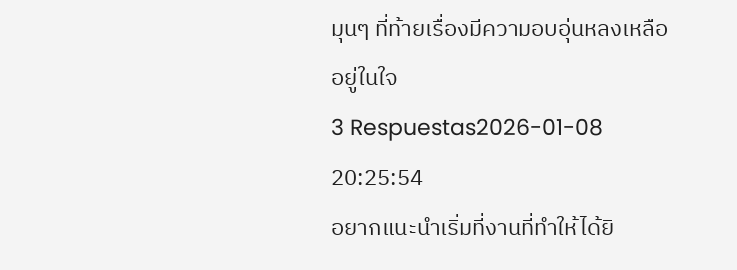มุนๆ ที่ท้ายเรื่องมีความอบอุ่นหลงเหลืออยู่ในใจ
3 Respuestas2026-01-08 20:25:54
อยากแนะนำเริ่มที่งานที่ทำให้ได้ยิ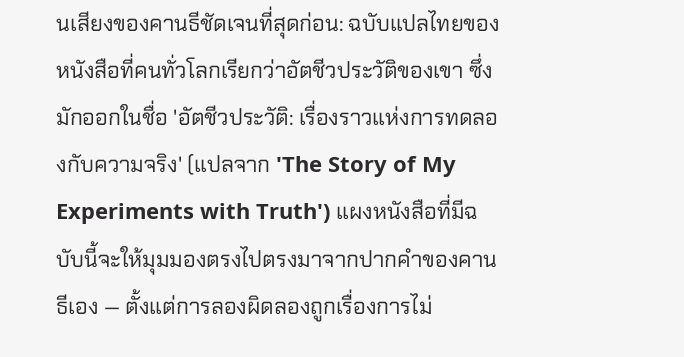นเสียงของคานธีชัดเจนที่สุดก่อน: ฉบับแปลไทยของหนังสือที่คนทั่วโลกเรียกว่าอัตชีวประวัติของเขา ซึ่งมักออกในชื่อ 'อัตชีวประวัติ: เรื่องราวแห่งการทดลองกับความจริง' (แปลจาก 'The Story of My Experiments with Truth') แผงหนังสือที่มีฉบับนี้จะให้มุมมองตรงไปตรงมาจากปากคำของคานธีเอง — ตั้งแต่การลองผิดลองถูกเรื่องการไม่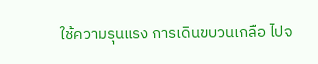ใช้ความรุนแรง การเดินขบวนเกลือ ไปจ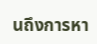นถึงการหา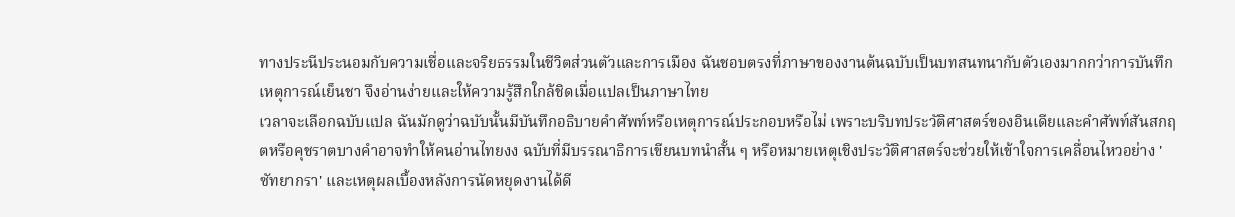ทางประนีประนอมกับความเชื่อและจริยธรรมในชีวิตส่วนตัวและการเมือง ฉันชอบตรงที่ภาษาของงานต้นฉบับเป็นบทสนทนากับตัวเองมากกว่าการบันทึกเหตุการณ์เย็นชา จึงอ่านง่ายและให้ความรู้สึกใกล้ชิดเมื่อแปลเป็นภาษาไทย
เวลาจะเลือกฉบับแปล ฉันมักดูว่าฉบับนั้นมีบันทึกอธิบายคำศัพท์หรือเหตุการณ์ประกอบหรือไม่ เพราะบริบทประวัติศาสตร์ของอินเดียและคำศัพท์สันสกฤตหรือคุชราตบางคำอาจทำให้คนอ่านไทยงง ฉบับที่มีบรรณาธิการเขียนบทนำสั้น ๆ หรือหมายเหตุเชิงประวัติศาสตร์จะช่วยให้เข้าใจการเคลื่อนไหวอย่าง 'ซัทยากรา' และเหตุผลเบื้องหลังการนัดหยุดงานได้ดี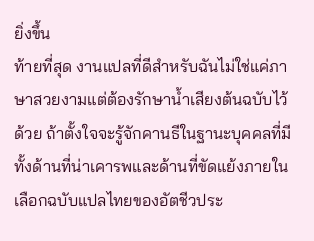ยิ่งขึ้น
ท้ายที่สุด งานแปลที่ดีสำหรับฉันไม่ใช่แค่ภาษาสวยงามแต่ต้องรักษาน้ำเสียงต้นฉบับไว้ด้วย ถ้าตั้งใจจะรู้จักคานธีในฐานะบุคคลที่มีทั้งด้านที่น่าเคารพและด้านที่ขัดแย้งภายใน เลือกฉบับแปลไทยของอัตชีวประ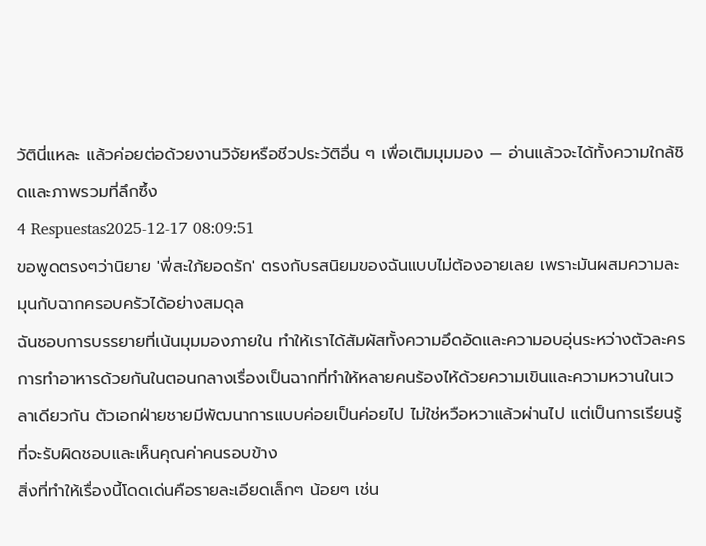วัตินี่แหละ แล้วค่อยต่อด้วยงานวิจัยหรือชีวประวัติอื่น ๆ เพื่อเติมมุมมอง — อ่านแล้วจะได้ทั้งความใกล้ชิดและภาพรวมที่ลึกซึ้ง
4 Respuestas2025-12-17 08:09:51
ขอพูดตรงๆว่านิยาย 'พี่สะใภ้ยอดรัก' ตรงกับรสนิยมของฉันแบบไม่ต้องอายเลย เพราะมันผสมความละมุนกับฉากครอบครัวได้อย่างสมดุล
ฉันชอบการบรรยายที่เน้นมุมมองภายใน ทำให้เราได้สัมผัสทั้งความอึดอัดและความอบอุ่นระหว่างตัวละคร การทำอาหารด้วยกันในตอนกลางเรื่องเป็นฉากที่ทำให้หลายคนร้องไห้ด้วยความเขินและความหวานในเวลาเดียวกัน ตัวเอกฝ่ายชายมีพัฒนาการแบบค่อยเป็นค่อยไป ไม่ใช่หวือหวาแล้วผ่านไป แต่เป็นการเรียนรู้ที่จะรับผิดชอบและเห็นคุณค่าคนรอบข้าง
สิ่งที่ทำให้เรื่องนี้โดดเด่นคือรายละเอียดเล็กๆ น้อยๆ เช่น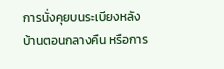การนั่งคุยบนระเบียงหลังบ้านตอนกลางคืน หรือการ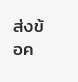ส่งข้อค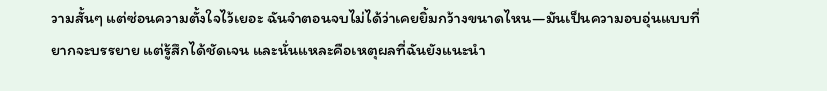วามสั้นๆ แต่ซ่อนความตั้งใจไว้เยอะ ฉันจำตอนจบไม่ได้ว่าเคยยิ้มกว้างขนาดไหน—มันเป็นความอบอุ่นแบบที่ยากจะบรรยาย แต่รู้สึกได้ชัดเจน และนั่นแหละคือเหตุผลที่ฉันยังแนะนำ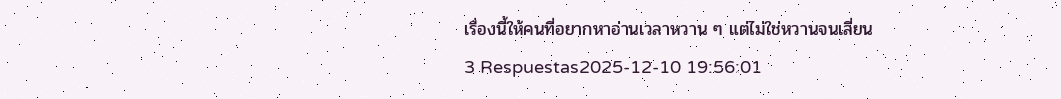เรื่องนี้ให้คนที่อยากหาอ่านเวลาหวาน ๆ แต่ไม่ใช่หวานจนเลี่ยน
3 Respuestas2025-12-10 19:56:01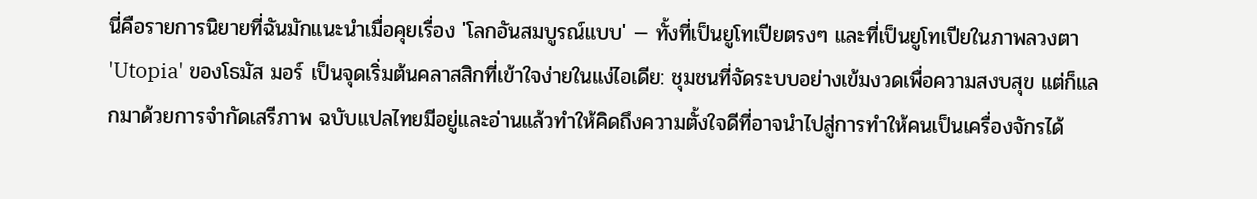นี่คือรายการนิยายที่ฉันมักแนะนำเมื่อคุยเรื่อง 'โลกอันสมบูรณ์แบบ' — ทั้งที่เป็นยูโทเปียตรงๆ และที่เป็นยูโทเปียในภาพลวงตา 'Utopia' ของโธมัส มอร์ เป็นจุดเริ่มต้นคลาสสิกที่เข้าใจง่ายในแง่ไอเดีย: ชุมชนที่จัดระบบอย่างเข้มงวดเพื่อความสงบสุข แต่ก็แลกมาด้วยการจำกัดเสรีภาพ ฉบับแปลไทยมีอยู่และอ่านแล้วทำให้คิดถึงความตั้งใจดีที่อาจนำไปสู่การทำให้คนเป็นเครื่องจักรได้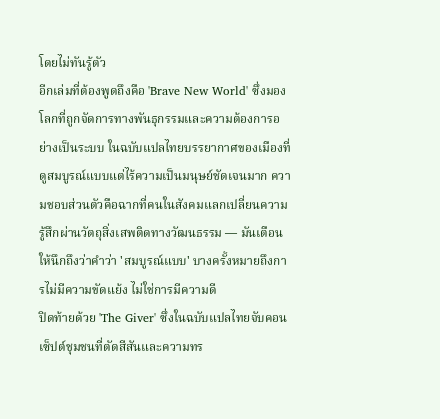โดยไม่ทันรู้ตัว
อีกเล่มที่ต้องพูดถึงคือ 'Brave New World' ซึ่งมองโลกที่ถูกจัดการทางพันธุกรรมและความต้องการอย่างเป็นระบบ ในฉบับแปลไทยบรรยากาศของเมืองที่ดูสมบูรณ์แบบแต่ไร้ความเป็นมนุษย์ชัดเจนมาก ความชอบส่วนตัวคือฉากที่คนในสังคมแลกเปลี่ยนความรู้สึกผ่านวัตถุสิ่งเสพติดทางวัฒนธรรม — มันเตือนให้นึกถึงว่าคำว่า 'สมบูรณ์แบบ' บางครั้งหมายถึงการไม่มีความขัดแย้ง ไม่ใช่การมีความดี
ปิดท้ายด้วย 'The Giver' ซึ่งในฉบับแปลไทยจับคอนเซ็ปต์ชุมชนที่ตัดสีสันและความทร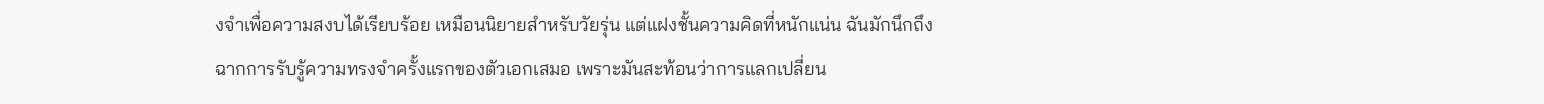งจำเพื่อความสงบได้เรียบร้อย เหมือนนิยายสำหรับวัยรุ่น แต่แฝงชั้นความคิดที่หนักแน่น ฉันมักนึกถึงฉากการรับรู้ความทรงจำครั้งแรกของตัวเอกเสมอ เพราะมันสะท้อนว่าการแลกเปลี่ยน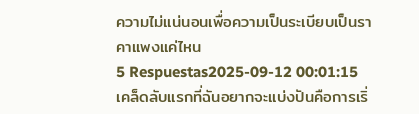ความไม่แน่นอนเพื่อความเป็นระเบียบเป็นราคาแพงแค่ไหน
5 Respuestas2025-09-12 00:01:15
เคล็ดลับแรกที่ฉันอยากจะแบ่งปันคือการเริ่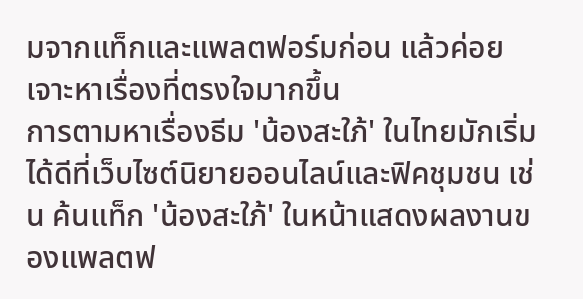มจากแท็กและแพลตฟอร์มก่อน แล้วค่อยเจาะหาเรื่องที่ตรงใจมากขึ้น
การตามหาเรื่องธีม 'น้องสะใภ้' ในไทยมักเริ่มได้ดีที่เว็บไซต์นิยายออนไลน์และฟิคชุมชน เช่น ค้นแท็ก 'น้องสะใภ้' ในหน้าแสดงผลงานของแพลตฟ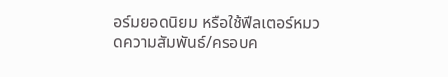อร์มยอดนิยม หรือใช้ฟีลเตอร์หมวดความสัมพันธ์/ครอบค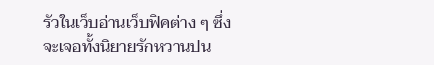รัวในเว็บอ่านเว็บฟิคต่าง ๆ ซึ่งจะเจอทั้งนิยายรักหวานปน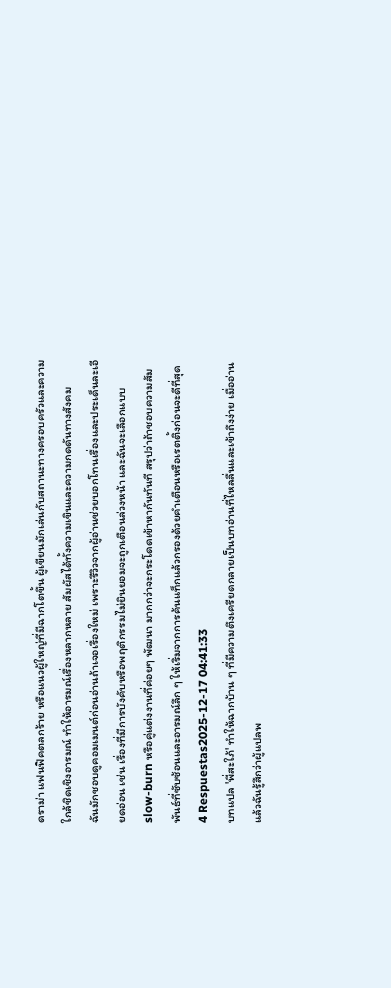ดราม่า แฟนฟิคตลกร้าย หรือแนวผู้ใหญ่ที่มีฉากโตขึ้น ผู้เขียนมักเล่นกับสถานะทางครอบครัวและความใกล้ชิดเชิงอารมณ์ ทำให้อารมณ์เรื่องหลากหลาย สัมผัสได้ทั้งความเขินและความกดดันทางสังคม
ฉันมักชอบดูคอมเมนต์ก่อนอ่านถ้าเจอเรื่องใหม่ เพราะรีวิวจากผู้อ่านช่วยบอกโทนเรื่องและประเด็นละเอียดอ่อน เช่น เรื่องที่มีการบังคับหรือพฤติกรรมไม่ยินยอมจะถูกเตือนล่วงหน้า และฉันจะเลือกแบบ slow-burn หรือคู่แต่งงานที่ค่อยๆ พัฒนา มากกว่าจะกระโดดเข้าหากันทันที สรุปว่าถ้าชอบความสัมพันธ์ที่ซับซ้อนและอารมณ์ลึก ๆ ให้เริ่มจากการค้นแท็กแล้วกรองด้วยคำเตือนหรือเรตติ้งก่อนจะดีที่สุด
4 Respuestas2025-12-17 04:41:33
บทแปล 'พี่สะใภ้' ทำให้ฉากบ้าน ๆ ที่มีความตึงเครียดกลายเป็นบทอ่านที่ไหลลื่นและเข้าถึงง่าย เมื่ออ่านแล้วฉันรู้สึกว่าผู้แปลพ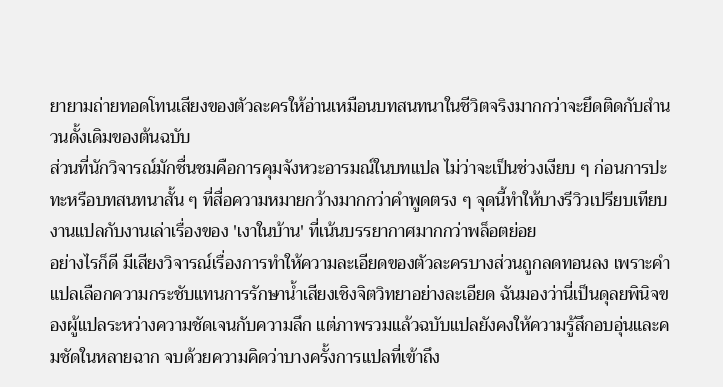ยายามถ่ายทอดโทนเสียงของตัวละครให้อ่านเหมือนบทสนทนาในชีวิตจริงมากกว่าจะยึดติดกับสำนวนดั้งเดิมของต้นฉบับ
ส่วนที่นักวิจารณ์มักชื่นชมคือการคุมจังหวะอารมณ์ในบทแปล ไม่ว่าจะเป็นช่วงเงียบ ๆ ก่อนการปะทะหรือบทสนทนาสั้น ๆ ที่สื่อความหมายกว้างมากกว่าคำพูดตรง ๆ จุดนี้ทำให้บางรีวิวเปรียบเทียบงานแปลกับงานเล่าเรื่องของ 'เงาในบ้าน' ที่เน้นบรรยากาศมากกว่าพล็อตย่อย
อย่างไรก็ดี มีเสียงวิจารณ์เรื่องการทำให้ความละเอียดของตัวละครบางส่วนถูกลดทอนลง เพราะคำแปลเลือกความกระชับแทนการรักษาน้ำเสียงเชิงจิตวิทยาอย่างละเอียด ฉันมองว่านี่เป็นดุลยพินิจของผู้แปลระหว่างความชัดเจนกับความลึก แต่ภาพรวมแล้วฉบับแปลยังคงให้ความรู้สึกอบอุ่นและคมชัดในหลายฉาก จบด้วยความคิดว่าบางครั้งการแปลที่เข้าถึง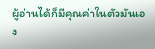ผู้อ่านได้ก็มีคุณค่าในตัวมันเอง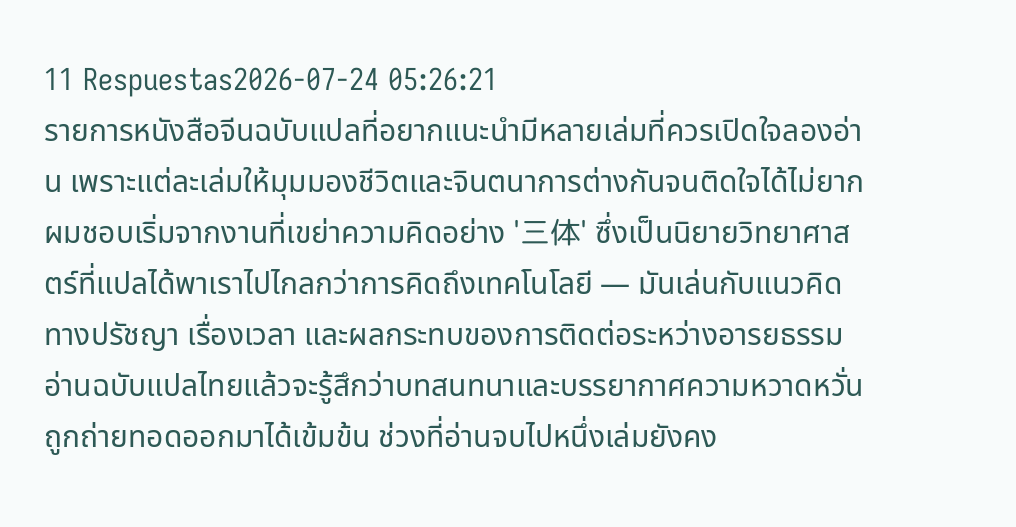11 Respuestas2026-07-24 05:26:21
รายการหนังสือจีนฉบับแปลที่อยากแนะนำมีหลายเล่มที่ควรเปิดใจลองอ่าน เพราะแต่ละเล่มให้มุมมองชีวิตและจินตนาการต่างกันจนติดใจได้ไม่ยาก
ผมชอบเริ่มจากงานที่เขย่าความคิดอย่าง '三体' ซึ่งเป็นนิยายวิทยาศาสตร์ที่แปลได้พาเราไปไกลกว่าการคิดถึงเทคโนโลยี — มันเล่นกับแนวคิดทางปรัชญา เรื่องเวลา และผลกระทบของการติดต่อระหว่างอารยธรรม อ่านฉบับแปลไทยแล้วจะรู้สึกว่าบทสนทนาและบรรยากาศความหวาดหวั่นถูกถ่ายทอดออกมาได้เข้มข้น ช่วงที่อ่านจบไปหนึ่งเล่มยังคง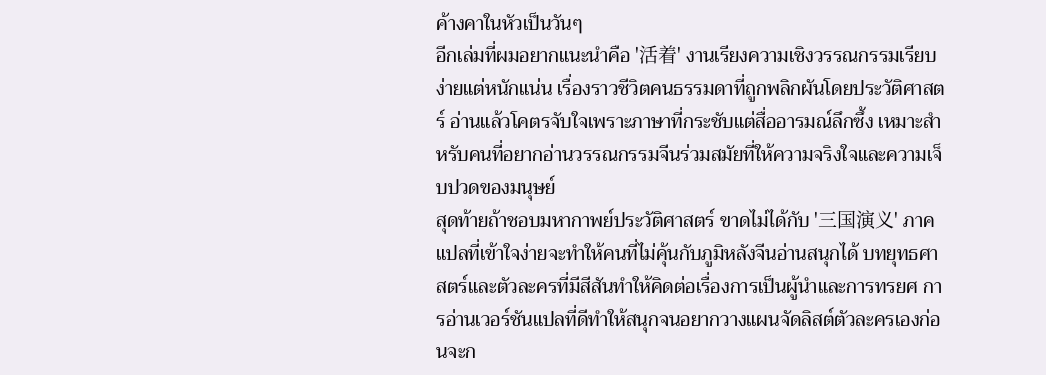ค้างคาในหัวเป็นวันๆ
อีกเล่มที่ผมอยากแนะนำคือ '活着' งานเรียงความเชิงวรรณกรรมเรียบง่ายแต่หนักแน่น เรื่องราวชีวิตคนธรรมดาที่ถูกพลิกผันโดยประวัติศาสตร์ อ่านแล้วโคตรจับใจเพราะภาษาที่กระชับแต่สื่ออารมณ์ลึกซึ้ง เหมาะสำหรับคนที่อยากอ่านวรรณกรรมจีนร่วมสมัยที่ให้ความจริงใจและความเจ็บปวดของมนุษย์
สุดท้ายถ้าชอบมหากาพย์ประวัติศาสตร์ ขาดไม่ได้กับ '三国演义' ภาคแปลที่เข้าใจง่ายจะทำให้คนที่ไม่คุ้นกับภูมิหลังจีนอ่านสนุกได้ บทยุทธศาสตร์และตัวละครที่มีสีสันทำให้คิดต่อเรื่องการเป็นผู้นำและการทรยศ การอ่านเวอร์ชันแปลที่ดีทำให้สนุกจนอยากวางแผนจัดลิสต์ตัวละครเองก่อนจะก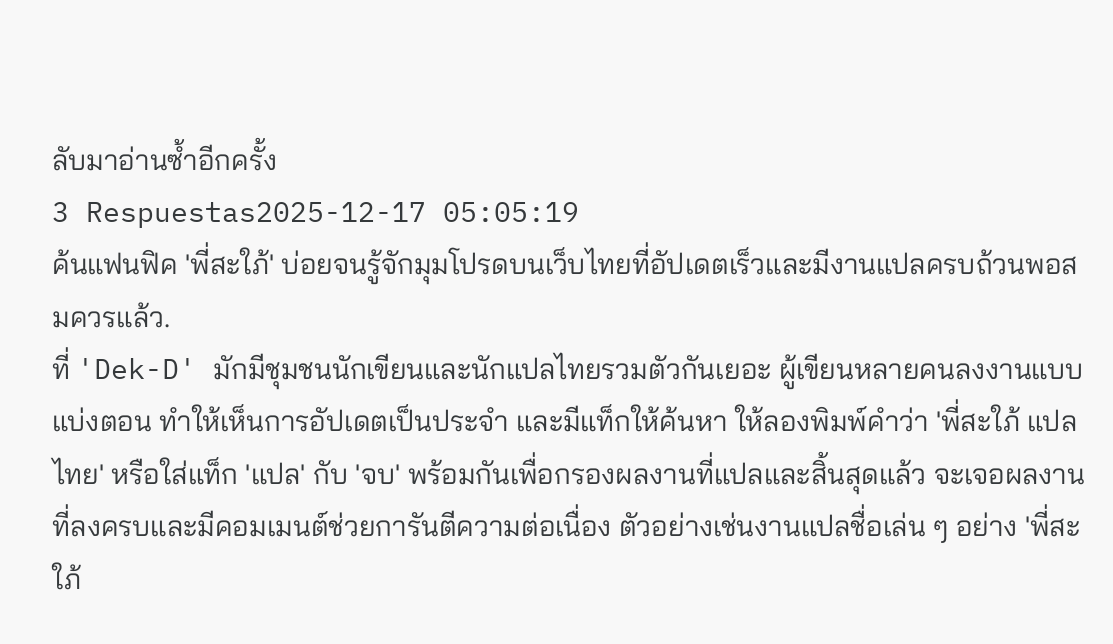ลับมาอ่านซ้ำอีกครั้ง
3 Respuestas2025-12-17 05:05:19
ค้นแฟนฟิค 'พี่สะใภ้' บ่อยจนรู้จักมุมโปรดบนเว็บไทยที่อัปเดตเร็วและมีงานแปลครบถ้วนพอสมควรแล้ว.
ที่ 'Dek-D' มักมีชุมชนนักเขียนและนักแปลไทยรวมตัวกันเยอะ ผู้เขียนหลายคนลงงานแบบแบ่งตอน ทำให้เห็นการอัปเดตเป็นประจำ และมีแท็กให้ค้นหา ให้ลองพิมพ์คำว่า 'พี่สะใภ้ แปลไทย' หรือใส่แท็ก 'แปล' กับ 'จบ' พร้อมกันเพื่อกรองผลงานที่แปลและสิ้นสุดแล้ว จะเจอผลงานที่ลงครบและมีคอมเมนต์ช่วยการันตีความต่อเนื่อง ตัวอย่างเช่นงานแปลชื่อเล่น ๆ อย่าง 'พี่สะใภ้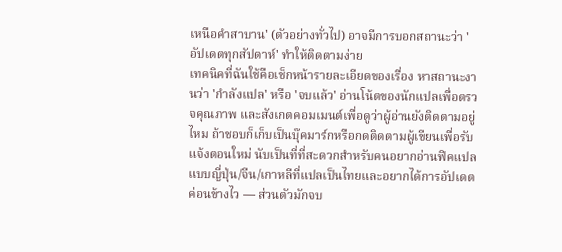เหนือคำสาบาน' (ตัวอย่างทั่วไป) อาจมีการบอกสถานะว่า 'อัปเดตทุกสัปดาห์' ทำให้ติดตามง่าย
เทคนิคที่ฉันใช้คือเช็กหน้ารายละเอียดของเรื่อง หาสถานะงานว่า 'กำลังแปล' หรือ 'จบแล้ว' อ่านโน้ตของนักแปลเพื่อตรวจคุณภาพ และสังเกตคอมเมนต์เพื่อดูว่าผู้อ่านยังติดตามอยู่ไหม ถ้าชอบก็เก็บเป็นบุ๊คมาร์กหรือกดติดตามผู้เขียนเพื่อรับแจ้งตอนใหม่ นับเป็นที่ที่สะดวกสำหรับคนอยากอ่านฟิคแปลแบบญี่ปุ่น/จีน/เกาหลีที่แปลเป็นไทยและอยากได้การอัปเดตค่อนข้างไว — ส่วนตัวมักจบ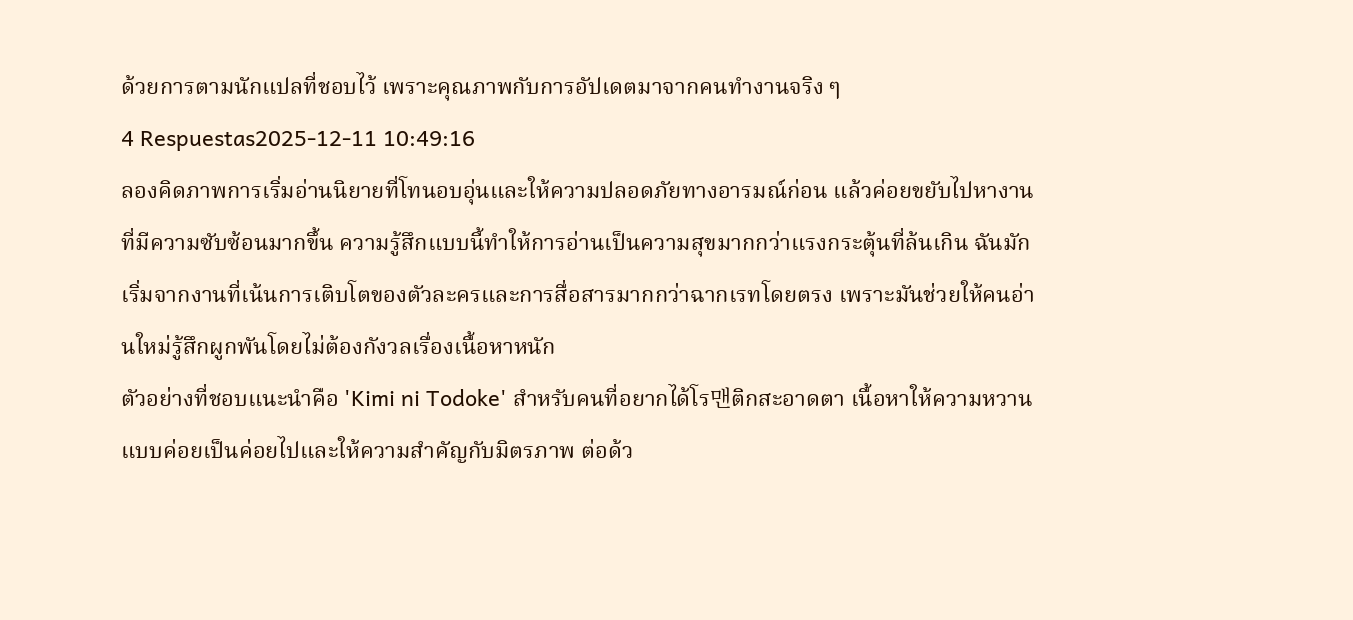ด้วยการตามนักแปลที่ชอบไว้ เพราะคุณภาพกับการอัปเดตมาจากคนทำงานจริง ๆ
4 Respuestas2025-12-11 10:49:16
ลองคิดภาพการเริ่มอ่านนิยายที่โทนอบอุ่นและให้ความปลอดภัยทางอารมณ์ก่อน แล้วค่อยขยับไปหางานที่มีความซับซ้อนมากขึ้น ความรู้สึกแบบนี้ทำให้การอ่านเป็นความสุขมากกว่าแรงกระตุ้นที่ล้นเกิน ฉันมักเริ่มจากงานที่เน้นการเติบโตของตัวละครและการสื่อสารมากกว่าฉากเรทโดยตรง เพราะมันช่วยให้คนอ่านใหม่รู้สึกผูกพันโดยไม่ต้องกังวลเรื่องเนื้อหาหนัก
ตัวอย่างที่ชอบแนะนำคือ 'Kimi ni Todoke' สำหรับคนที่อยากได้โร맨ติกสะอาดตา เนื้อหาให้ความหวานแบบค่อยเป็นค่อยไปและให้ความสำคัญกับมิตรภาพ ต่อด้ว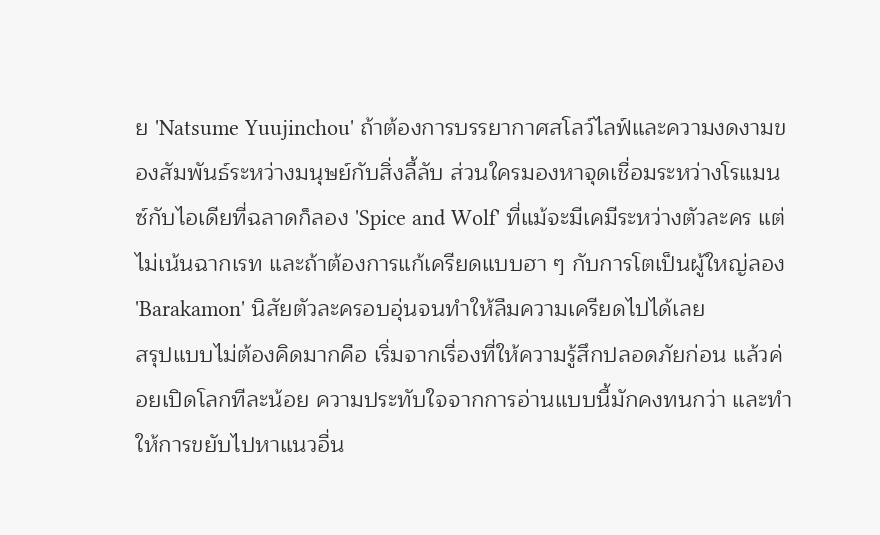ย 'Natsume Yuujinchou' ถ้าต้องการบรรยากาศสโลว์ไลฟ์และความงดงามของสัมพันธ์ระหว่างมนุษย์กับสิ่งลี้ลับ ส่วนใครมองหาจุดเชื่อมระหว่างโรแมนซ์กับไอเดียที่ฉลาดก็ลอง 'Spice and Wolf' ที่แม้จะมีเคมีระหว่างตัวละคร แต่ไม่เน้นฉากเรท และถ้าต้องการแก้เครียดแบบฮา ๆ กับการโตเป็นผู้ใหญ่ลอง 'Barakamon' นิสัยตัวละครอบอุ่นจนทำให้ลืมความเครียดไปได้เลย
สรุปแบบไม่ต้องคิดมากคือ เริ่มจากเรื่องที่ให้ความรู้สึกปลอดภัยก่อน แล้วค่อยเปิดโลกทีละน้อย ความประทับใจจากการอ่านแบบนี้มักคงทนกว่า และทำให้การขยับไปหาแนวอื่น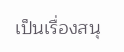เป็นเรื่องสนุ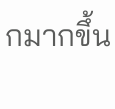กมากขึ้น